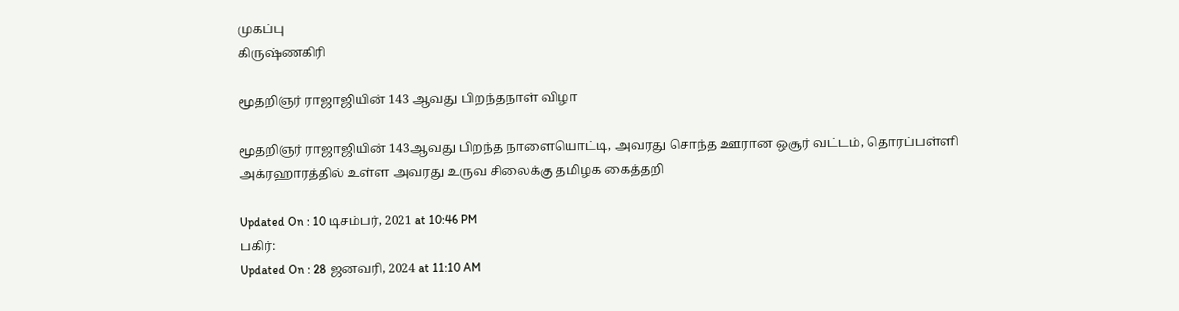முகப்பு
கிருஷ்ணகிரி

மூதறிஞர் ராஜாஜியின் 143 ஆவது பிறந்தநாள் விழா

மூதறிஞர் ராஜாஜியின் 143ஆவது பிறந்த நாளையொட்டி, அவரது சொந்த ஊரான ஒசூர் வட்டம், தொரப்பள்ளி அக்ரஹாரத்தில் உள்ள அவரது உருவ சிலைக்கு தமிழக கைத்தறி

Updated On : 10 டிசம்பர், 2021 at 10:46 PM
பகிர்:
Updated On : 28 ஜனவரி, 2024 at 11:10 AM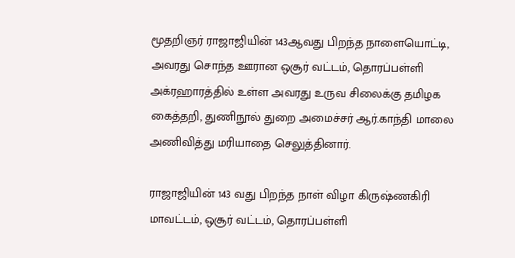மூதறிஞர் ராஜாஜியின் 143ஆவது பிறந்த நாளையொட்டி, அவரது சொந்த ஊரான ஒசூர் வட்டம், தொரப்பள்ளி அக்ரஹாரத்தில் உள்ள அவரது உருவ சிலைக்கு தமிழக கைத்தறி, துணிநூல் துறை அமைச்சர் ஆர்.காந்தி மாலை அணிவித்து மரியாதை செலுத்தினார்.

ராஜாஜியின் 143 வது பிறந்த நாள் விழா கிருஷ்ணகிரி மாவட்டம், ஒசூர் வட்டம், தொரப்பள்ளி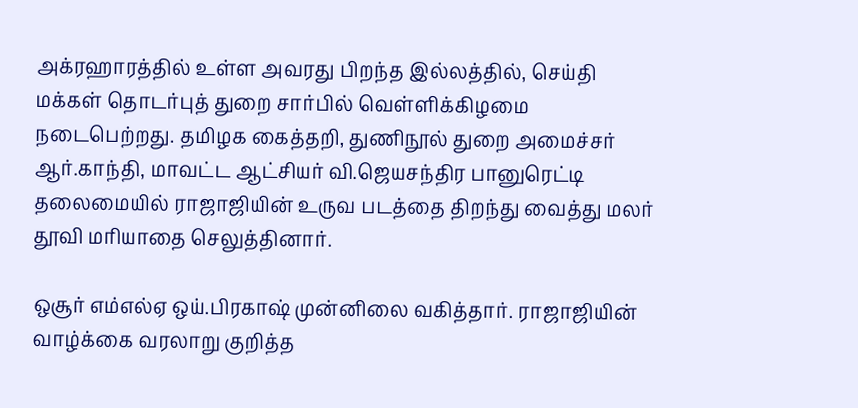அக்ரஹாரத்தில் உள்ள அவரது பிறந்த இல்லத்தில், செய்தி மக்கள் தொடர்புத் துறை சார்பில் வெள்ளிக்கிழமை நடைபெற்றது. தமிழக கைத்தறி, துணிநூல் துறை அமைச்சர் ஆர்.காந்தி, மாவட்ட ஆட்சியர் வி.ஜெயசந்திர பானுரெட்டி தலைமையில் ராஜாஜியின் உருவ படத்தை திறந்து வைத்து மலர் தூவி மரியாதை செலுத்தினார்.

ஒசூர் எம்எல்ஏ ஒய்.பிரகாஷ் முன்னிலை வகித்தார். ராஜாஜியின் வாழ்க்கை வரலாறு குறித்த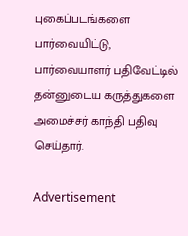புகைப்படங்களை பார்வையிட்டு, பார்வையாளர் பதிவேட்டில் தன்னுடைய கருத்துகளை அமைச்சர் காந்தி பதிவு செய்தார்.

Advertisement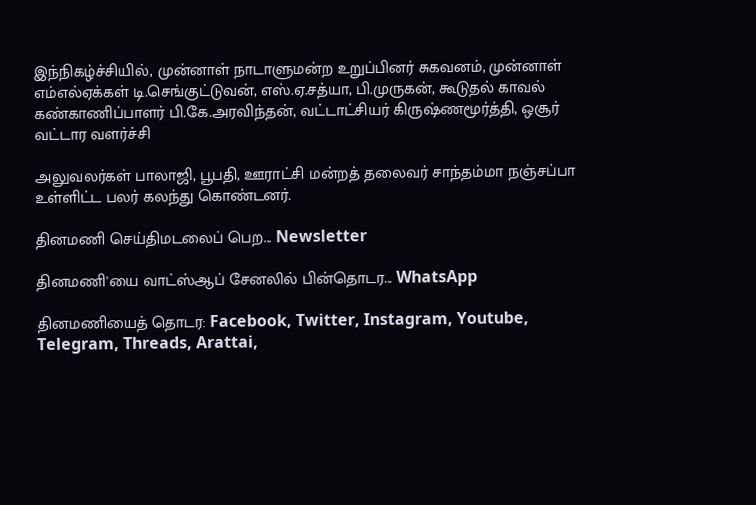இந்நிகழ்ச்சியில், முன்னாள் நாடாளுமன்ற உறுப்பினர் சுகவனம், முன்னாள் எம்எல்ஏக்கள் டி.செங்குட்டுவன், எஸ்.ஏ.சத்யா, பி.முருகன், கூடுதல் காவல் கண்காணிப்பாளர் பி.கே.அரவிந்தன், வட்டாட்சியர் கிருஷ்ணமூர்த்தி, ஒசூர் வட்டார வளர்ச்சி

அலுவலர்கள் பாலாஜி, பூபதி, ஊராட்சி மன்றத் தலைவர் சாந்தம்மா நஞ்சப்பா உள்ளிட்ட பலர் கலந்து கொண்டனர்.

தினமணி செய்திமடலைப் பெற... Newsletter

தினமணி'யை வாட்ஸ்ஆப் சேனலில் பின்தொடர... WhatsApp

தினமணியைத் தொடர: Facebook, Twitter, Instagram, Youtube, Telegram, Threads, Arattai,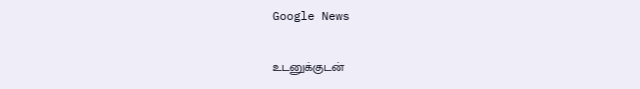Google News

உடனுக்குடன்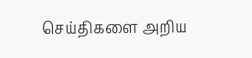செய்திகளை அறிய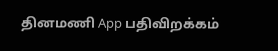தினமணி App பதிவிறக்கம்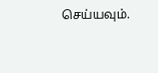செய்யவும்.